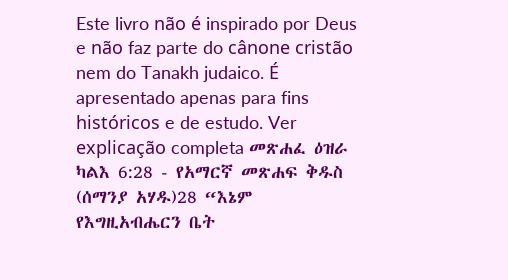Este livro não é inspirado por Deus e não faz parte do cânone cristão nem do Tanakh judaico. É apresentado apenas para fins históricos e de estudo. Ver explicação completa መጽሐፈ ዕዝራ ካልእ 6:28 - የአማርኛ መጽሐፍ ቅዱስ (ሰማንያ አሃዱ)28 “እኔም የእግዚአብሔርን ቤት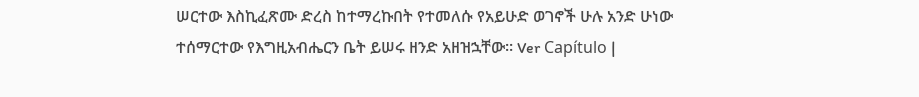ሠርተው እስኪፈጽሙ ድረስ ከተማረኩበት የተመለሱ የአይሁድ ወገኖች ሁሉ አንድ ሁነው ተሰማርተው የእግዚአብሔርን ቤት ይሠሩ ዘንድ አዘዝኋቸው። Ver Capítulo |